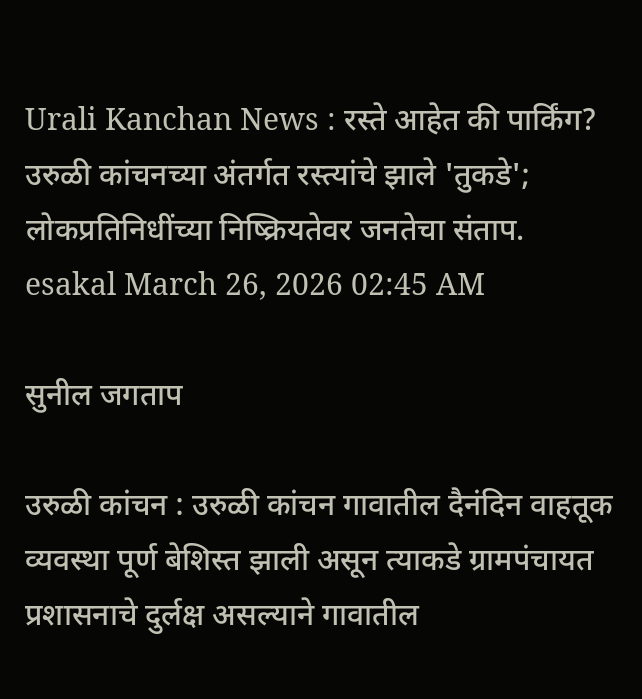Urali Kanchan News : रस्ते आहेत की पार्किंग? उरुळी कांचनच्या अंतर्गत रस्त्यांचे झाले 'तुकडे'; लोकप्रतिनिधींच्या निष्क्रियतेवर जनतेचा संताप.
esakal March 26, 2026 02:45 AM

सुनील जगताप

उरुळी कांचन : उरुळी कांचन गावातील दैनंदिन वाहतूक व्यवस्था पूर्ण बेशिस्त झाली असून त्याकडे ग्रामपंचायत प्रशासनाचे दुर्लक्ष असल्याने गावातील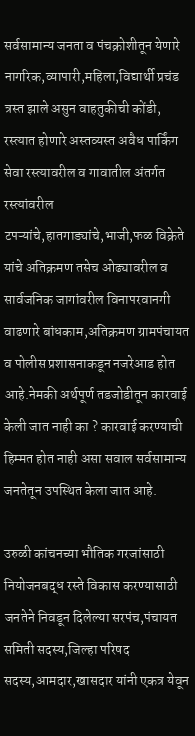सर्वसामान्य जनता व पंचक्रोशीतून येणारे नागरिक,व्यापारी,महिला,विद्यार्थी प्रचंड त्रस्त झाले असुन वाहतुकीची कोंडी, रस्त्यात होणारे अस्तव्यस्त अवैध पार्किंग सेवा रस्त्यावरील व गावातील अंतर्गत रस्त्यांवरील टपऱ्यांचे,हातगाड्यांचे,भाजी,फळ विक्रेते यांचे अतिक्रमण तसेच ओढ्यावरील व सार्वजनिक जागांवरील विनापरवानगी वाढणारे बांधकाम,अतिक्रमण ग्रामपंचायत व पोलीस प्रशासनाकडून नजरेआड होत आहे.नेमकी अर्थपूर्ण तडजोडीतून कारवाई केली जात नाही का ? कारवाई करण्याची हिम्मत होत नाही असा सवाल सर्वसामान्य जनतेतून उपस्थित केला जात आहे.

उरुळी कांचनच्या भौतिक गरजांसाठी नियोजनबद्ध रस्ते विकास करण्यासाठी जनतेने निवडून दिलेल्या सरपंच,पंचायत समिती सदस्य,जिल्हा परिषद सदस्य,आमदार,खासदार यांनी एकत्र येवून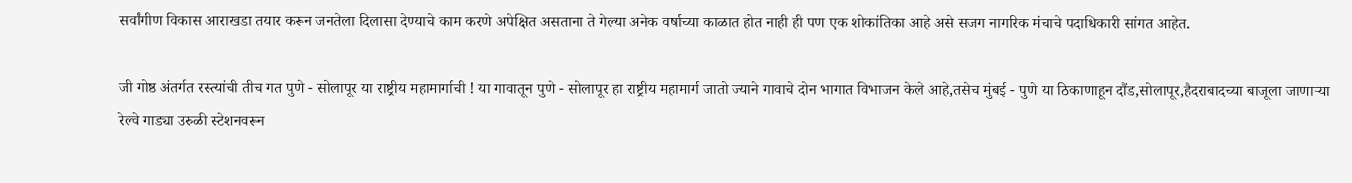सर्वांगीण विकास आराखडा तयार करून जनतेला दिलासा देण्याचे काम करणे अपेक्षित असताना ते गेल्या अनेक वर्षाच्या काळात होत नाही ही पण एक शोकांतिका आहे असे सजग नागरिक मंचाचे पदाधिकारी सांगत आहेत.

जी गोष्ठ अंतर्गत रस्त्यांची तीच गत पुणे - सोलापूर या राष्ट्रीय महामार्गाची ! या गावातून पुणे - सोलापूर हा राष्ट्रीय महामार्ग जातो ज्याने गावाचे दोन भागात विभाजन केले आहे,तसेच मुंबई - पुणे या ठिकाणाहून दौंड,सोलापूर,हैदराबादच्या बाजूला जाणाऱ्या रेल्वे गाड्या उरुळी स्टेशनवरून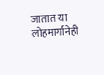जातात या लोहमार्गानेही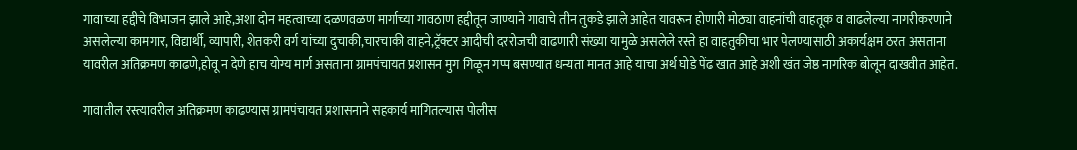गावाच्या हद्दीचे विभाजन झाले आहे,अशा दोन महत्वाच्या दळणवळण मार्गाच्या गावठाण हद्दीतून जाण्याने गावाचे तीन तुकडे झाले आहेत यावरून होणारी मोठ्या वाहनांची वाहतूक व वाढलेल्या नागरीकरणाने असलेल्या कामगार, विद्यार्थी, व्यापारी, शेतकरी वर्ग यांच्या दुचाकी,चारचाकी वाहने,ट्रॅक्टर आदीची दररोजची वाढणारी संख्या यामुळे असलेले रस्ते हा वाहतुकीचा भार पेलण्यासाठी अकार्यक्षम ठरत असताना यावरील अतिक्रमण काढणे,होवू न देणे हाच योग्य मार्ग असताना ग्रामपंचायत प्रशासन मुग गिळून गप्प बसण्यात धन्यता मानत आहे याचा अर्थ घोडे पेंढ खात आहे अशी खंत जेष्ठ नागरिक बोलून दाखवीत आहेत.

गावातील रस्त्यावरील अतिक्रमण काढण्यास ग्रामपंचायत प्रशासनाने सहकार्य मागितल्यास पोलीस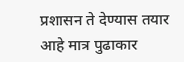प्रशासन ते देण्यास तयार आहे मात्र पुढाकार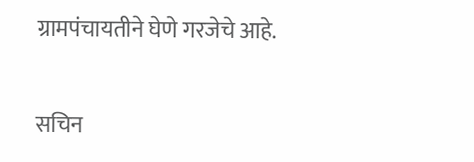ग्रामपंचायतीने घेणे गरजेचे आहे.

सचिन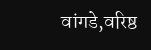वांगडे,वरिष्ठ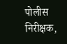पोलीस निरीक्षक,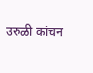उरुळी कांचन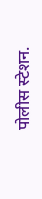पोलीस स्टेशन.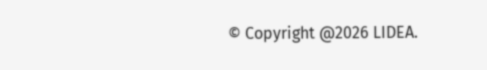© Copyright @2026 LIDEA.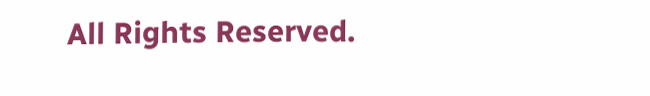All Rights Reserved.